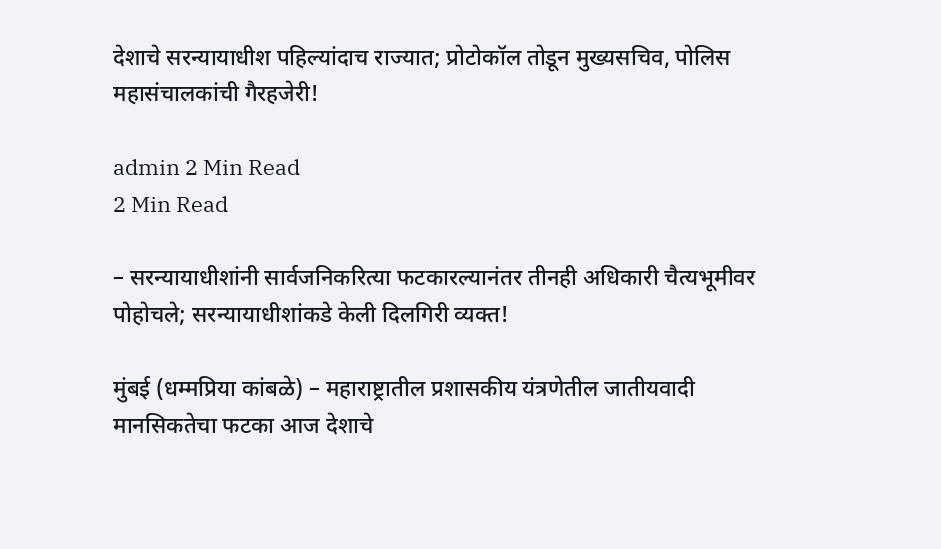देशाचे सरन्यायाधीश पहिल्यांदाच राज्यात; प्रोटोकॉल तोडून मुख्यसचिव, पोलिस महासंचालकांची गैरहजेरी!

admin 2 Min Read
2 Min Read

– सरन्यायाधीशांनी सार्वजनिकरित्या फटकारल्यानंतर तीनही अधिकारी चैत्यभूमीवर पोहोचले; सरन्यायाधीशांकडे केली दिलगिरी व्यक्त!

मुंबई (धम्मप्रिया कांबळे) – महाराष्ट्रातील प्रशासकीय यंत्रणेतील जातीयवादी मानसिकतेचा फटका आज देशाचे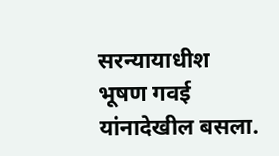सरन्यायाधीश भूषण गवई यांनादेखील बसला.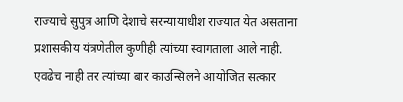राज्याचे सुपुत्र आणि देशाचे सरन्यायाधीश राज्यात येत असताना प्रशासकीय यंत्रणेतील कुणीही त्यांच्या स्वागताला आले नाही. एवढेच नाही तर त्यांच्या बार काउन्सिलने आयोजित सत्कार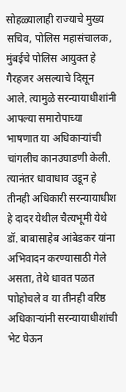सोहळ्यालाही राज्याचे मुख्य सचिव, पोलिस महासंचालक, मुंबईचे पोलिस आयुक्त हे गैरहजर असल्याचे दिसून आले. त्यामुळे सरन्यायाधीशांनी आपल्या समारोपाच्या भाषणात या अधिकार्‍यांची चांगलीच कानउघाडणी केली. त्यानंतर धावाधाव उडून हे तीनही अधिकारी सरन्यायाधीश हे दादर येथील चैत्यभूमी येथे डॉ. बाबासाहेब आंबेडकर यांना अभिवादन करण्यासाठी गेले असता, तेथे धावत पळत पाोहोचले व या तीनही वरिष्ठ अधिकार्‍यांनी सरन्यायाधीशांची भेट घेऊन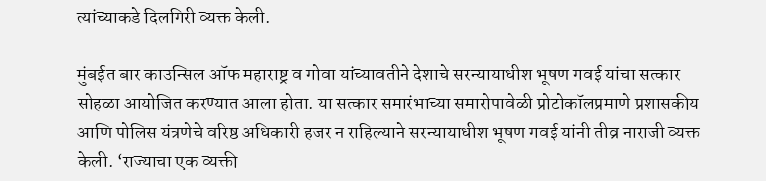त्यांच्याकडे दिलगिरी व्यक्त केली.

मुंबईत बार काउन्सिल ऑफ महाराष्ट्र व गोवा यांच्यावतीने देशाचे सरन्यायाधीश भूषण गवई यांचा सत्कार सोहळा आयोजित करण्यात आला होता. या सत्कार समारंभाच्या समारोपावेळी प्रोटोकॉलप्रमाणे प्रशासकीय आणि पोलिस यंत्रणेचे वरिष्ठ अधिकारी हजर न राहिल्याने सरन्यायाधीश भूषण गवई यांनी तीव्र नाराजी व्यक्त केली. ‘राज्याचा एक व्यक्ती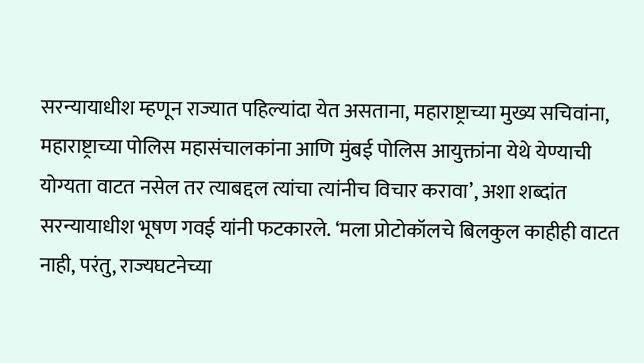सरन्यायाधीश म्हणून राज्यात पहिल्यांदा येत असताना, महाराष्ट्राच्या मुख्य सचिवांना, महाराष्ट्राच्या पोलिस महासंचालकांना आणि मुंबई पोलिस आयुक्तांना येथे येण्याची योग्यता वाटत नसेल तर त्याबद्दल त्यांचा त्यांनीच विचार करावा’, अशा शब्दांत सरन्यायाधीश भूषण गवई यांनी फटकारले. ‘मला प्रोटोकॉलचे बिलकुल काहीही वाटत नाही, परंतु, राज्यघटनेच्या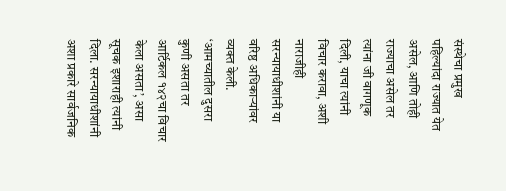संस्थेचा प्रमुख पहिल्यांदा राज्यात येत असेल, आणि तोही राज्याचा असेल तर त्यांना जी वागणूक दिली, याचा त्यांनी विचार करावा, अशी नाराजीही सरन्यायाधीशांनी या वरिष्ठ अधिकार्‍यांवर व्यक्त केली. ‘आमच्यातील दुसरा कुणी असता तर आर्टिकल १४२चा विचार केला असता’, असा सूचक इशाराही त्यांनी दिला. सरन्यायाधीशांनी अशा प्रकारे सार्वजनिक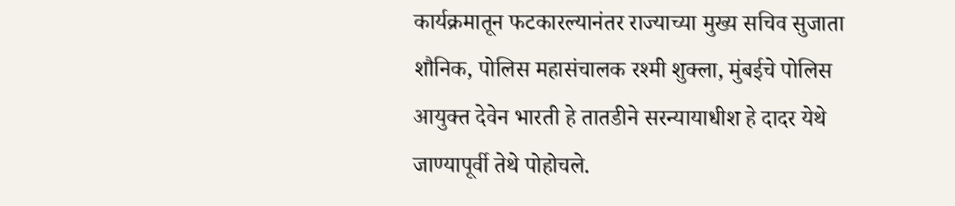कार्यक्रमातून फटकारल्यानंतर राज्याच्या मुख्य सचिव सुजाता शौनिक, पोलिस महासंचालक रश्मी शुक्ला, मुंबईचे पोलिस आयुक्त देवेन भारती हे तातडीने सरन्यायाधीश हे दादर येथे जाण्यापूर्वी तेथे पोहोचले.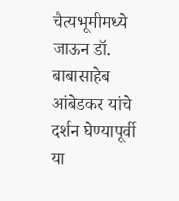चैत्यभूमीमध्ये जाऊन डॉ. बाबासाहेब आंबेडकर यांचे दर्शन घेण्यापूर्वी या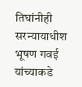तिघांनीही सरन्यायाधीश भूषण गवई यांच्याकडे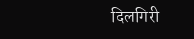दिलगिरी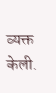व्यक्त केली.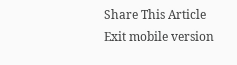Share This Article
Exit mobile version